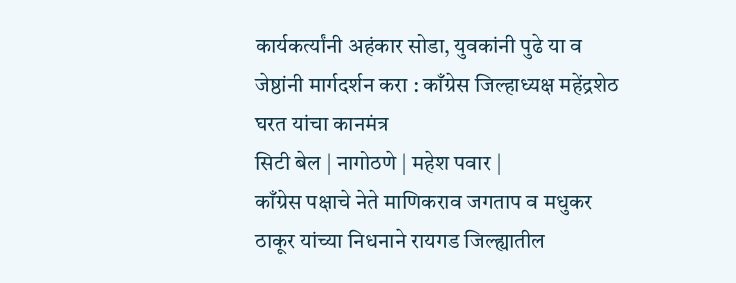कार्यकर्त्यांनी अहंकार सोडा, युवकांनी पुढे या व जेष्ठांनी मार्गदर्शन करा : काँग्रेस जिल्हाध्यक्ष महेंद्रशेठ घरत यांचा कानमंत्र
सिटी बेल | नागोठणे | महेश पवार |
काँग्रेस पक्षाचे नेते माणिकराव जगताप व मधुकर ठाकूर यांच्या निधनाने रायगड जिल्ह्यातील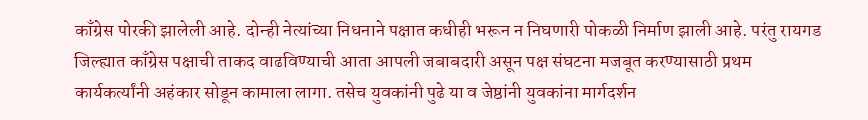काँग्रेस पोरकी झालेली आहे. दोन्ही नेत्यांच्या निधनाने पक्षात कधीही भरून न निघणारी पोकळी निर्माण झाली आहे. परंतु रायगड जिल्ह्यात काँग्रेस पक्षाची ताकद वाढविण्याची आता आपली जबाबदारी असून पक्ष संघटना मजबूत करण्यासाठी प्रथम कार्यकर्त्यांनी अहंकार सोडून कामाला लागा. तसेच युवकांनी पुढे या व जेष्ठांनी युवकांना मार्गदर्शन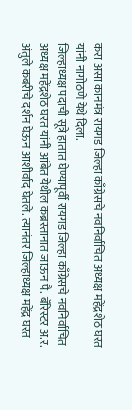करा असा कानमंत्र रायगड जिल्हा काँग्रेसचे नवनिर्वाचित अध्यक्ष महेंद्रशेठ घरत यांनी नागोठणे येथे दिला.
जिल्हाध्यक्ष पदाची सूत्रे हातात घेण्यापूर्वी रायगड जिल्हा काँग्रेसचे नवनिर्वाचित अध्यक्ष महेंद्रशेठ घरत यांनी आंबेत येथील कब्रस्तानात जाऊन पै. बॅरिस्टर अ.र. अंतुले कबरीचे दर्शन घेऊन आशीर्वाद घेतले. त्यानंतर जिल्हाध्यक्ष महेंद्र घरत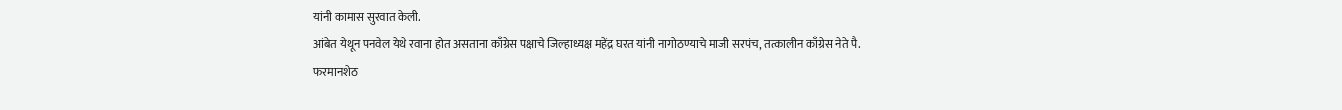यांनी कामास सुरवात केली.
आंबेत येथून पनवेल येथे रवाना होत असताना काँग्रेस पक्षाचे जिल्हाध्यक्ष महेंद्र घरत यांनी नागोठण्याचे माजी सरपंच, तत्कालीन काँग्रेस नेते पै. फरमानशेठ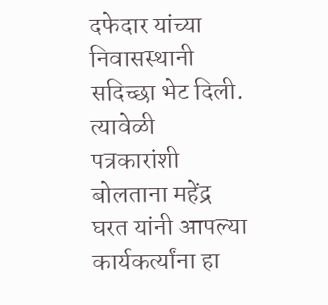दफेदार यांच्या निवासस्थानी सदिच्छा भेट दिली. त्यावेळी पत्रकारांशी बोलताना महेंद्र घरत यांनी आपल्या कार्यकर्त्यांना हा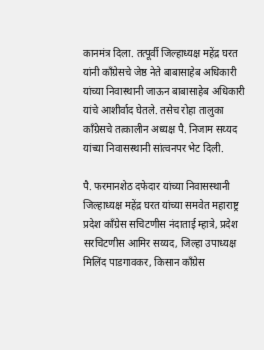कानमंत्र दिला. तत्पूर्वी जिल्हाध्यक्ष महेंद्र घरत यांनी काँग्रेसचे जेष्ठ नेते बाबासाहेब अधिकारी यांच्या निवास्थानी जाऊन बाबासाहेब अधिकारी यांचे आशीर्वाद घेतले. तसेच रोहा तालुका काँग्रेसचे तत्कालीन अध्यक्ष पै. निजाम सय्यद यांच्या निवासस्थानी सांत्वनपर भेट दिली.

पै. फरमानशेठ दफेदार यांच्या निवासस्थानी जिल्हाध्यक्ष महेंद्र घरत यांच्या समवेत महाराष्ट्र प्रदेश काँग्रेस सचिटणीस नंदाताई म्हात्रे, प्रदेश सरचिटणीस आमिर सय्यद, जिल्हा उपाध्यक्ष मिलिंद पाडगावकर, किसान काँग्रेस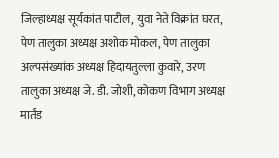जिल्हाध्यक्ष सूर्यकांत पाटील, युवा नेते विक्रांत घरत, पेण तालुका अध्यक्ष अशोक मोकल, पेण तालुका अल्पसंख्यांक अध्यक्ष हिदायतुल्ला कुवारे, उरण तालुका अध्यक्ष जे. डी. जोशी, कोकण विभाग अध्यक्ष मार्तंड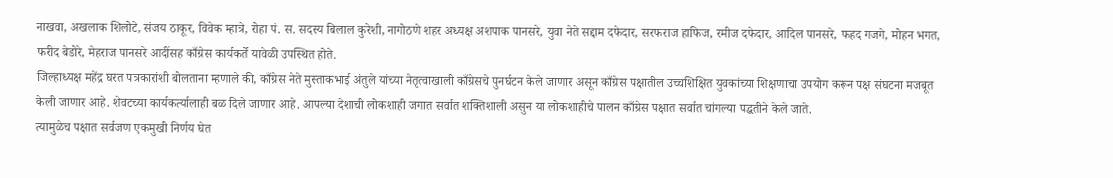नाखवा, अखलाक शिलोटे, संजय ठाकूर, विवेक म्हात्रे, रोहा पं. स. सदस्य बिलाल कुरेशी, नागोठणे शहर अध्यक्ष अशपाक पानसरे, युवा नेते सद्दाम दफेदार, सरफराज हाफिज, रमीज दफेदार, आदिल पानसरे, फहद गजगे, मोहन भगत, फरीद बेडोरे, मेहराज पानसरे आदींसह काँग्रेस कार्यकर्ते यावेळी उपस्थित होते.
जिल्हाध्यक्ष महेंद्र घरत पत्रकारांशी बोलताना म्हणाले की, काँग्रेस नेते मुस्ताकभाई अंतुले यांच्या नेतृत्वाखाली काँग्रेसचे पुनर्घटन केले जाणार असून काँग्रेस पक्षातील उच्चशिक्षित युवकांच्या शिक्षणाचा उपयोग करून पक्ष संघटना मजबूत केली जाणार आहे. शेवटच्या कार्यकर्त्यालाही बळ दिले जाणार आहे. आपल्या देशाची लोकशाही जगात सर्वात शक्तिशाली असुन या लोकशाहीचे पालन काँग्रेस पक्षात सर्वात चांगल्या पद्धतीने केले जाते.
त्यामुळेच पक्षात सर्वजण एकमुखी निर्णय घेत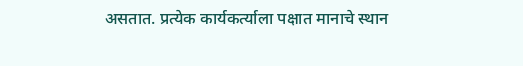असतात. प्रत्येक कार्यकर्त्याला पक्षात मानाचे स्थान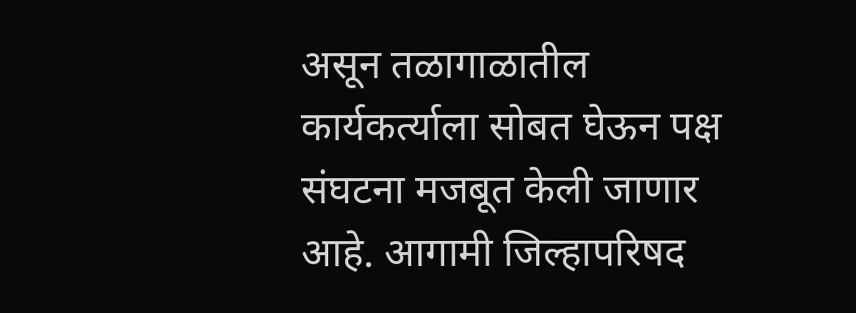असून तळागाळातील कार्यकर्त्याला सोबत घेऊन पक्ष संघटना मजबूत केली जाणार आहे. आगामी जिल्हापरिषद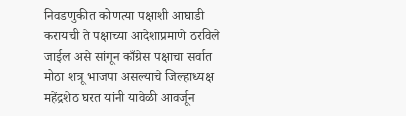निवडणुकीत कोणत्या पक्षाशी आघाडी करायची ते पक्षाच्या आदेशाप्रमाणे ठरविले जाईल असे सांगून काँग्रेस पक्षाचा सर्वात मोठा शत्रू भाजपा असल्याचे जिल्हाध्यक्ष महेंद्रशेठ घरत यांनी यावेळी आवर्जून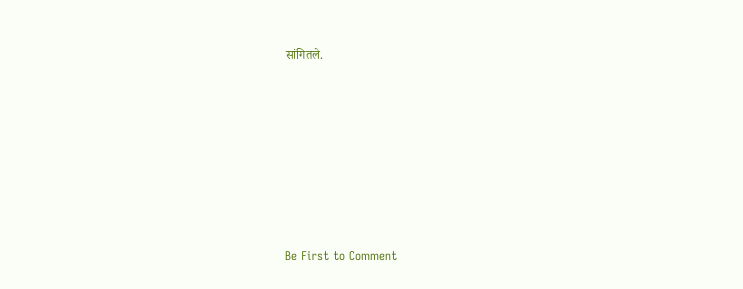सांगितले.








Be First to Comment